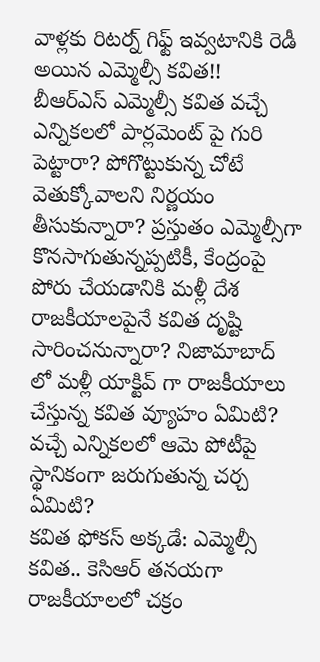వాళ్లకు రిటర్న్ గిఫ్ట్ ఇవ్వటానికి రెడీ అయిన ఎమ్మెల్సీ కవిత!!
బీఆర్ఎస్ ఎమ్మెల్సీ కవిత వచ్చే ఎన్నికలలో పార్లమెంట్ పై గురి పెట్టారా? పోగొట్టుకున్న చోటే వెతుక్కోవాలని నిర్ణయం తీసుకున్నారా? ప్రస్తుతం ఎమ్మెల్సీగా కొనసాగుతున్నప్పటికీ, కేంద్రంపై పోరు చేయడానికి మళ్లీ దేశ రాజకీయాలపైనే కవిత దృష్టి సారించనున్నారా? నిజామాబాద్ లో మళ్లీ యాక్టివ్ గా రాజకీయాలు చేస్తున్న కవిత వ్యూహం ఏమిటి? వచ్చే ఎన్నికలలో ఆమె పోటీపై స్థానికంగా జరుగుతున్న చర్చ ఏమిటి?
కవిత ఫోకస్ అక్కడే: ఎమ్మెల్సీ కవిత.. కెసిఆర్ తనయగా రాజకీయాలలో చక్రం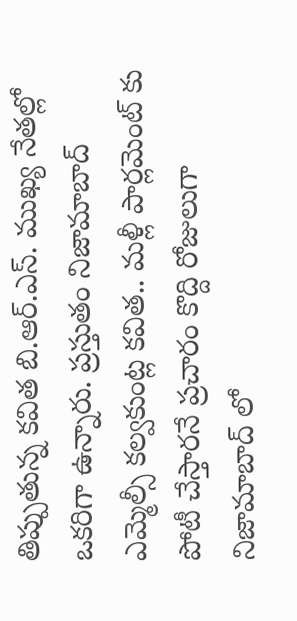తిప్పుతున్న కవిత బి.ఆర్.ఎస్. ముఖ్య నేతల్లో ఒకరిగా ఉన్నారు. ప్రస్తుతం నిజామాబాద్ ఎమ్మెల్సీ కల్వకుంట్ల కవిత.. మళ్లీ పార్లమెంట్ కు పోటీ చేస్తారనే ప్రచారం కొద్ది రోజులుగా నిజామాబాద్ లో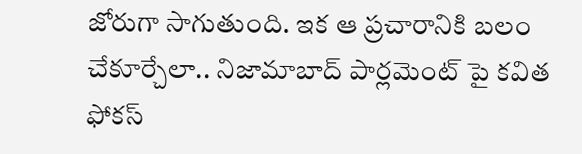జోరుగా సాగుతుంది. ఇక ఆ ప్రచారానికి బలం చేకూర్చేలా.. నిజామాబాద్ పార్లమెంట్ పై కవిత ఫోకస్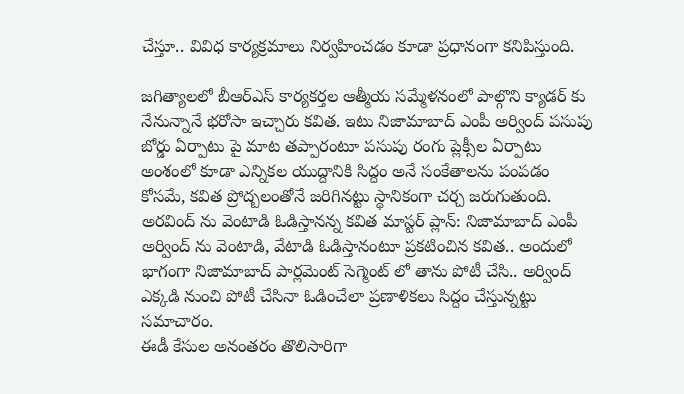చేస్తూ.. వివిధ కార్యక్రమాలు నిర్వహించడం కూడా ప్రధానంగా కనిపిస్తుంది.

జగిత్యాలలో బీఆర్ఎస్ కార్యకర్తల ఆత్మీయ సమ్మేళనంలో పాల్గొని క్యాడర్ కు నేనున్నానే భరోసా ఇచ్చారు కవిత. ఇటు నిజామాబాద్ ఎంపీ అర్వింద్ పసుపు బోర్డు ఏర్పాటు పై మాట తప్పారంటూ పసుపు రంగు ప్లెక్సీల ఏర్పాటు అంశంలో కూడా ఎన్నికల యుద్దానికి సిద్దం అనే సంకేతాలను పంపడం కోసమే, కవిత ప్రోద్బలంతోనే జరిగినట్టు స్థానికంగా చర్చ జరుగుతుంది.
అరవింద్ ను వెంటాడి ఓడిస్తానన్న కవిత మాస్టర్ ప్లాన్: నిజామాబాద్ ఎంపీ అర్వింద్ ను వెంటాడి, వేటాడి ఓడిస్తానంటూ ప్రకటించిన కవిత.. అందులో భాగంగా నిజామాబాద్ పార్లమెంట్ సెగ్మెంట్ లో తాను పోటీ చేసి.. అర్వింద్ ఎక్కడి నుంచి పోటీ చేసినా ఓడించేలా ప్రణాళికలు సిద్దం చేస్తున్నట్టు సమాచారం.
ఈడీ కేసుల అనంతరం తొలిసారిగా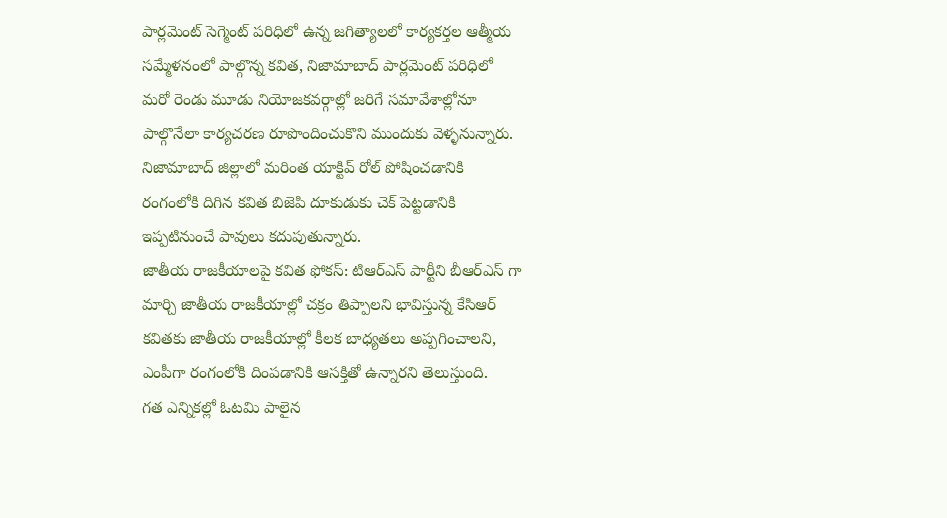పార్లమెంట్ సెగ్మెంట్ పరిధిలో ఉన్న జగిత్యాలలో కార్యకర్తల ఆత్మీయ సమ్మేళనంలో పాల్గొన్న కవిత, నిజామాబాద్ పార్లమెంట్ పరిధిలో మరో రెండు మూడు నియోజకవర్గాల్లో జరిగే సమావేశాల్లోనూ పాల్గొనేలా కార్యచరణ రూపొందించుకొని ముందుకు వెళ్ళనున్నారు. నిజామాబాద్ జిల్లాలో మరింత యాక్టివ్ రోల్ పోషించడానికి రంగంలోకి దిగిన కవిత బిజెపి దూకుడుకు చెక్ పెట్టడానికి ఇప్పటినుంచే పావులు కదుపుతున్నారు.
జాతీయ రాజకీయాలపై కవిత ఫోకస్: టిఆర్ఎస్ పార్టీని బీఆర్ఎస్ గా మార్చి జాతీయ రాజకీయాల్లో చక్రం తిప్పాలని భావిస్తున్న కేసిఆర్ కవితకు జాతీయ రాజకీయాల్లో కీలక బాధ్యతలు అప్పగించాలని, ఎంపీగా రంగంలోకి దింపడానికి ఆసక్తితో ఉన్నారని తెలుస్తుంది.
గత ఎన్నికల్లో ఓటమి పాలైన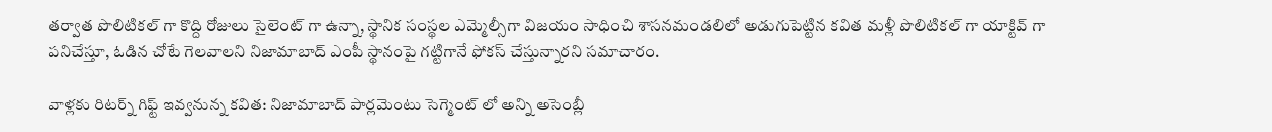తర్వాత పొలిటికల్ గా కొద్ది రోజులు సైలెంట్ గా ఉన్నా, స్థానిక సంస్థల ఎమ్మెల్సీగా విజయం సాధించి శాసనమండలిలో అడుగుపెట్టిన కవిత మళ్లీ పొలిటికల్ గా యాక్టివ్ గా పనిచేస్తూ, ఓడిన చోటే గెలవాలని నిజామాబాద్ ఎంపీ స్థానంపై గట్టిగానే ఫోకస్ చేస్తున్నారని సమాచారం.

వాళ్లకు రిటర్న్ గిఫ్ట్ ఇవ్వనున్న కవిత: నిజామాబాద్ పార్లమెంటు సెగ్మెంట్ లో అన్ని అసెంబ్లీ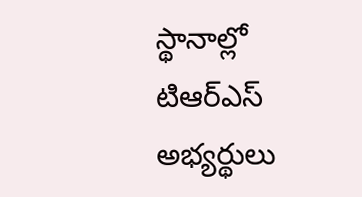స్థానాల్లో టిఆర్ఎస్ అభ్యర్థులు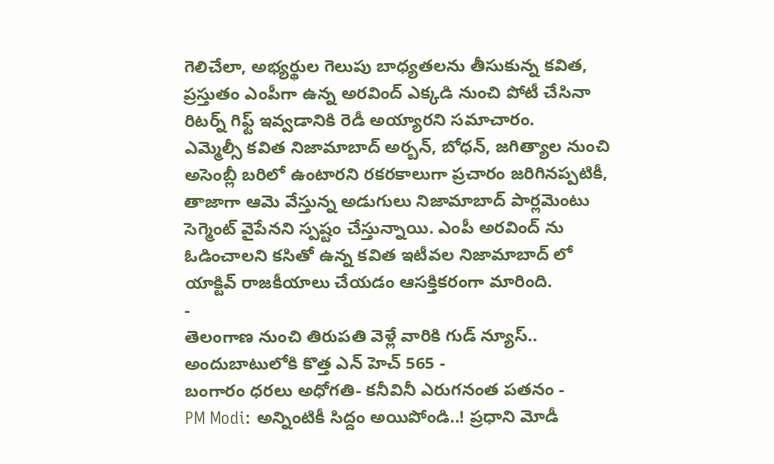గెలిచేలా, అభ్యర్థుల గెలుపు బాధ్యతలను తీసుకున్న కవిత, ప్రస్తుతం ఎంపీగా ఉన్న అరవింద్ ఎక్కడి నుంచి పోటీ చేసినా రిటర్న్ గిఫ్ట్ ఇవ్వడానికి రెడీ అయ్యారని సమాచారం.
ఎమ్మెల్సీ కవిత నిజామాబాద్ అర్బన్, బోధన్, జగిత్యాల నుంచి అసెంబ్లీ బరిలో ఉంటారని రకరకాలుగా ప్రచారం జరిగినప్పటికీ, తాజాగా ఆమె వేస్తున్న అడుగులు నిజామాబాద్ పార్లమెంటు సెగ్మెంట్ వైపేనని స్పష్టం చేస్తున్నాయి. ఎంపీ అరవింద్ ను ఓడించాలని కసితో ఉన్న కవిత ఇటీవల నిజామాబాద్ లో యాక్టివ్ రాజకీయాలు చేయడం ఆసక్తికరంగా మారింది.
-
తెలంగాణ నుంచి తిరుపతి వెళ్లే వారికి గుడ్ న్యూస్.. అందుబాటులోకి కొత్త ఎన్ హెచ్ 565 -
బంగారం ధరలు అధోగతి- కనీవినీ ఎరుగనంత పతనం -
PM Modi: అన్నింటికీ సిద్దం అయిపోండి..! ప్రధాని మోడీ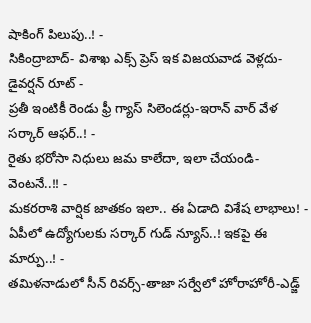షాకింగ్ పిలుపు..! -
సికింద్రాబాద్- విశాఖ ఎక్స్ ప్రెస్ ఇక విజయవాడ వెళ్లదు- డైవర్షన్ రూట్ -
ప్రతీ ఇంటికీ రెండు ఫ్రీ గ్యాస్ సిలెండర్లు-ఇరాన్ వార్ వేళ సర్కార్ ఆఫర్..! -
రైతు భరోసా నిధులు జమ కాలేదా, ఇలా చేయండి- వెంటనే..!! -
మకరరాశి వార్షిక జాతకం ఇలా.. ఈ ఏడాది విశేష లాభాలు! -
ఏపీలో ఉద్యోగులకు సర్కార్ గుడ్ న్యూస్..! ఇకపై ఈ మార్పు..! -
తమిళనాడులో సీన్ రివర్స్-తాజా సర్వేలో హోరాహోరీ-ఎడ్జ్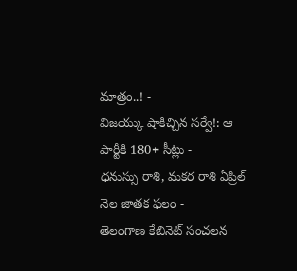మాత్రం..! -
విజయ్కు షాకిచ్చిన సర్వే!: ఆ పార్టీకి 180+ సీట్లు -
ధనుస్సు రాశి, మకర రాశి ఏప్రిల్ నెల జాతక ఫలం -
తెలంగాణ కేబినెట్ సంచలన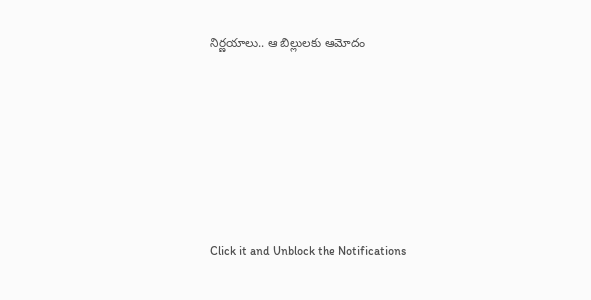నిర్ణయాలు.. ఆ బిల్లులకు ఆమోదం












Click it and Unblock the Notifications